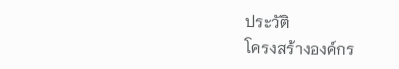ประวัติ
โครงสร้างองค์กร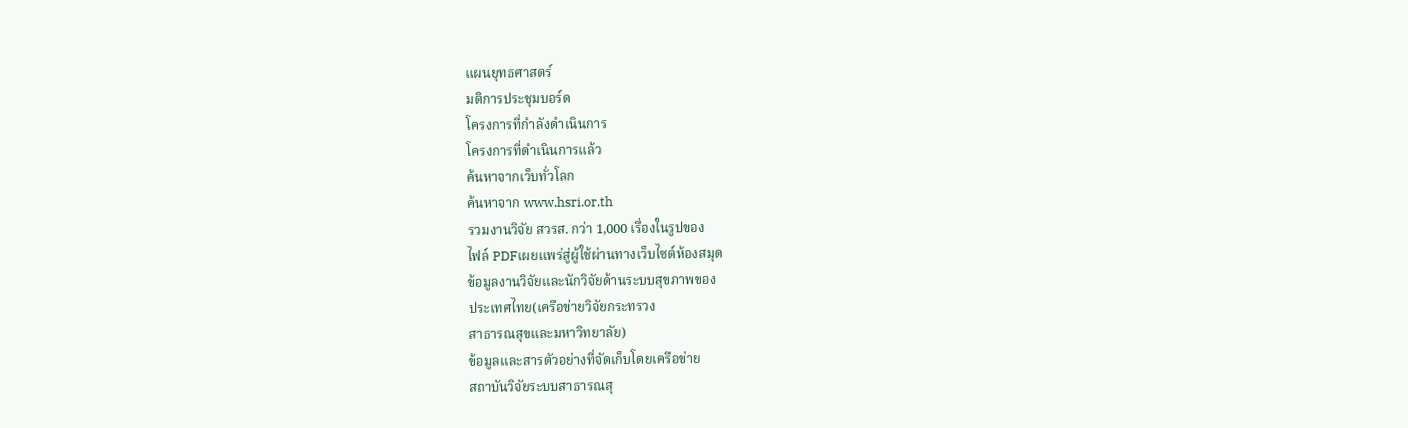แผนยุทธศาสตร์
มติการประชุมบอร์ด
โครงการที่กำลังดำเนินการ
โครงการที่ดำเนินการแล้ว
ค้นหาจากเว็บทั่วโลก
ค้นหาจาก www.hsri.or.th
รวมงานวิจัย สวรส. กว่า 1,000 เรื่องในรูปของ
ไฟล์ PDFเผยแพร่สู่ผู้ใช้ผ่านทางเว็บไซต์ห้องสมุด
ข้อมูลงานวิจัยและนักวิจัยด้านระบบสุขภาพของ
ประเทศไทย(เครือข่ายวิจัยกระทรวง
สาธารณสุขและมหาวิทยาลัย)
ข้อมูลและสารตัวอย่างที่จัดเก็บโดยเครือข่าย
สถาบันวิจัยระบบสาธารณสุ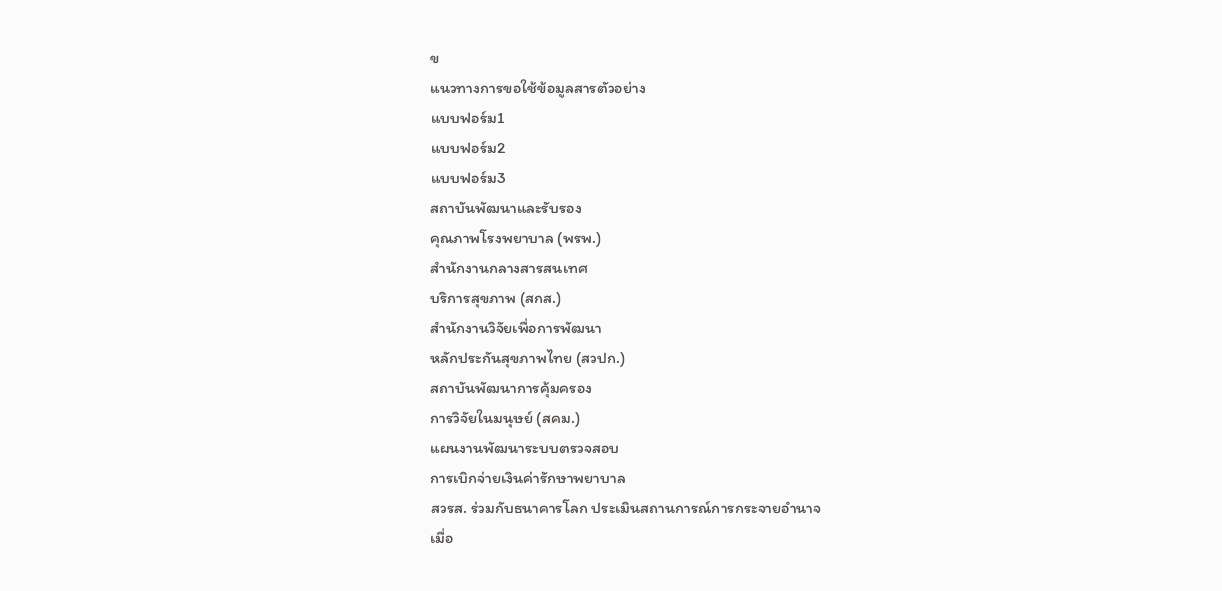ข
แนวทางการขอใช้ข้อมูลสารตัวอย่าง
แบบฟอร์ม1
แบบฟอร์ม2
แบบฟอร์ม3
สถาบันพัฒนาและรับรอง
คุณภาพโรงพยาบาล (พรพ.)
สำนักงานกลางสารสนเทศ
บริการสุขภาพ (สกส.)
สำนักงานวิจัยเพื่อการพัฒนา
หลักประกันสุขภาพไทย (สวปก.)
สถาบันพัฒนาการคุ้มครอง
การวิจัยในมนุษย์ (สคม.)
แผนงานพัฒนาระบบตรวจสอบ
การเบิกจ่ายเงินค่ารักษาพยาบาล
สวรส. ร่วมกับธนาคารโลก ประเมินสถานการณ์การกระจายอำนาจ
เมื่อ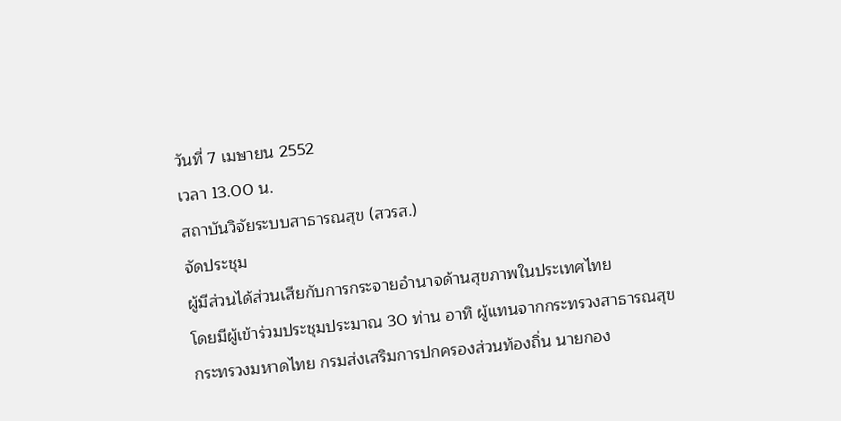วันที่ 7 เมษายน 2552
เวลา 13.00 น.
สถาบันวิจัยระบบสาธารณสุข (สวรส.)
จัดประชุม
ผู้มีส่วนได้ส่วนเสียกับการกระจายอำนาจด้านสุขภาพในประเทศไทย
โดยมีผู้เข้าร่วมประชุมประมาณ 30 ท่าน อาทิ ผู้แทนจากกระทรวงสาธารณสุข กระทรวงมหาดไทย กรมส่งเสริมการปกครองส่วนท้องถิ่น นายกอง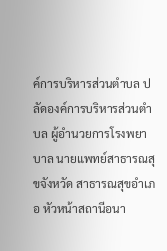ค์การบริหารส่วนตำบล ปลัดองค์การบริหารส่วนตำบล ผู้อำนวยการโรงพยาบาล นายแพทย์สาธารณสุขจังหวัด สาธารณสุขอำเภอ หัวหน้าสถานีอนา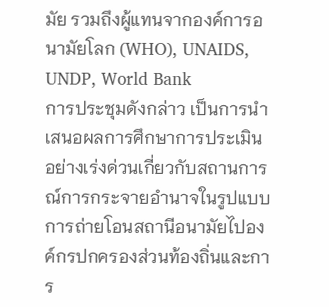มัย รวมถึงผู้แทนจากองค์การอนามัยโลก (WHO), UNAIDS, UNDP, World Bank
การประชุมดังกล่าว เป็นการนำเสนอผลการศึกษาการประเมินอย่างเร่งด่วนเกี่ยวกับสถานการณ์การกระจายอำนาจในรูปแบบการถ่ายโอนสถานีอนามัยไปองค์กรปกครองส่วนท้องถิ่นและการ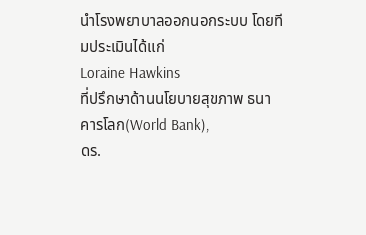นำโรงพยาบาลออกนอกระบบ โดยทีมประเมินได้แก่
Loraine Hawkins
ที่ปรึกษาด้านนโยบายสุขภาพ ธนาคารโลก(World Bank),
ดร.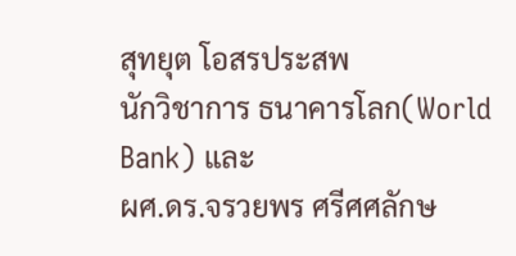สุทยุต โอสรประสพ
นักวิชาการ ธนาคารโลก(World Bank) และ
ผศ.ดร.จรวยพร ศรีศศลักษ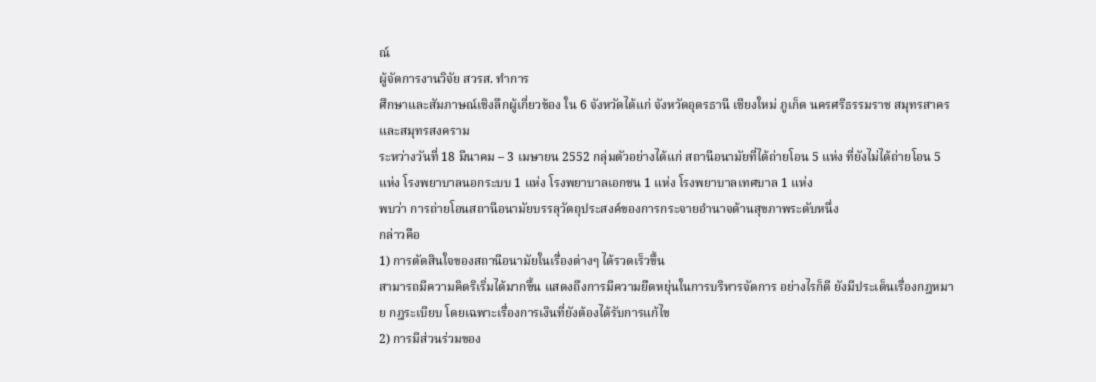ณ์
ผู้จัดการงานวิจัย สวรส. ทำการ
ศึกษาและสัมภาษณ์เชิงลึกผู้เกี่ยวข้อง ใน 6 จังหวัดได้แก่ จังหวัดอุดรธานี เชียงใหม่ ภูเก็ต นครศรีธรรมราช สมุทรสาคร และสมุทรสงคราม
ระหว่างวันที่ 18 มีนาคม – 3 เมษายน 2552 กลุ่มตัวอย่างได้แก่ สถานีอนามัยที่ได้ถ่ายโอน 5 แห่ง ที่ยังไม่ได้ถ่ายโอน 5 แห่ง โรงพยาบาลนอกระบบ 1 แห่ง โรงพยาบาลเอกชน 1 แห่ง โรงพยาบาลเทศบาล 1 แห่ง
พบว่า การถ่ายโอนสถานีอนามัยบรรลุวัตถุประสงค์ของการกระจายอำนาจด้านสุขภาพระดับหนึ่ง
กล่าวคือ
1) การตัดสินใจของสถานีอนามัยในเรื่องต่างๆ ได้รวดเร็วขึ้น
สามารถมีความคิดริเริ่มได้มากขึ้น แสดงถึงการมีความยืดหยุ่นในการบริหารจัดการ อย่างไรก็ดี ยังมีประเด็นเรื่องกฎหมาย กฎระเบียบ โดยเฉพาะเรื่องการเงินที่ยังต้องได้รับการแก้ไข
2) การมีส่วนร่วมของ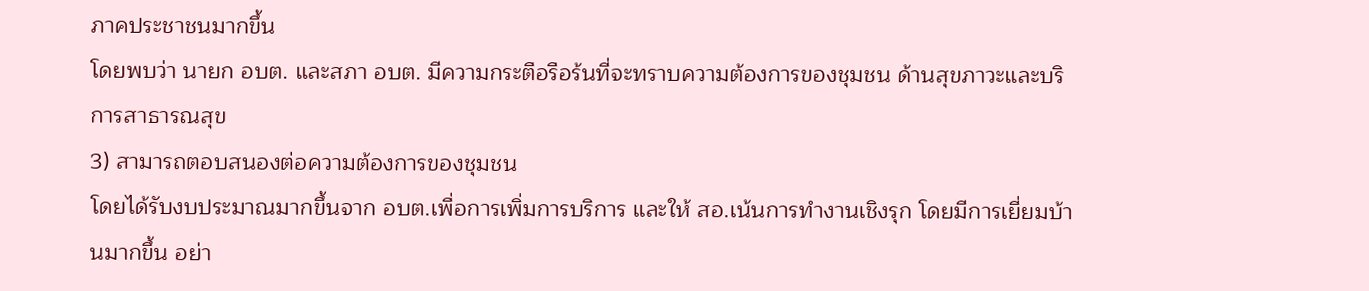ภาคประชาชนมากขึ้น
โดยพบว่า นายก อบต. และสภา อบต. มีความกระตือรือร้นที่จะทราบความต้องการของชุมชน ด้านสุขภาวะและบริการสาธารณสุข
3) สามารถตอบสนองต่อความต้องการของชุมชน
โดยได้รับงบประมาณมากขึ้นจาก อบต.เพื่อการเพิ่มการบริการ และให้ สอ.เน้นการทำงานเชิงรุก โดยมีการเยี่ยมบ้านมากขึ้น อย่า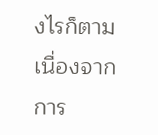งไรก็ตาม เนื่องจากการ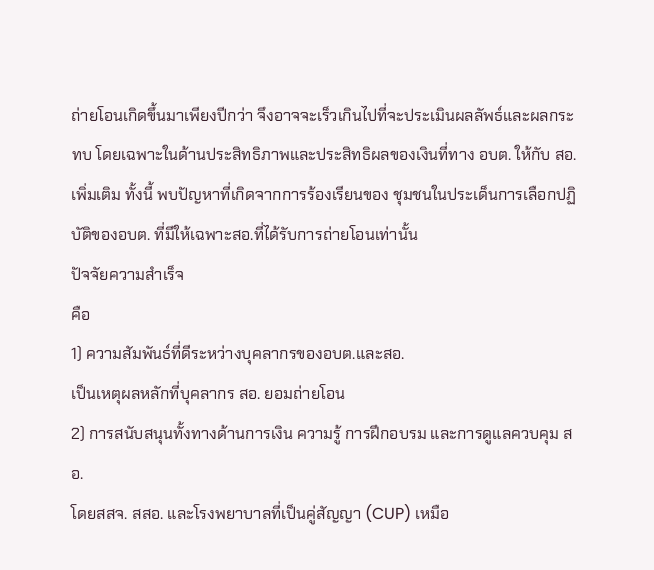ถ่ายโอนเกิดขึ้นมาเพียงปีกว่า จึงอาจจะเร็วเกินไปที่จะประเมินผลลัพธ์และผลกระทบ โดยเฉพาะในด้านประสิทธิภาพและประสิทธิผลของเงินที่ทาง อบต. ให้กับ สอ. เพิ่มเติม ทั้งนี้ พบปัญหาที่เกิดจากการร้องเรียนของ ชุมชนในประเด็นการเลือกปฏิบัติของอบต. ที่มีให้เฉพาะสอ.ที่ได้รับการถ่ายโอนเท่านั้น
ปัจจัยความสำเร็จ
คือ
1) ความสัมพันธ์ที่ดีระหว่างบุคลากรของอบต.และสอ.
เป็นเหตุผลหลักที่บุคลากร สอ. ยอมถ่ายโอน
2) การสนับสนุนทั้งทางด้านการเงิน ความรู้ การฝึกอบรม และการดูแลควบคุม สอ.
โดยสสจ. สสอ. และโรงพยาบาลที่เป็นคู่สัญญา (CUP) เหมือ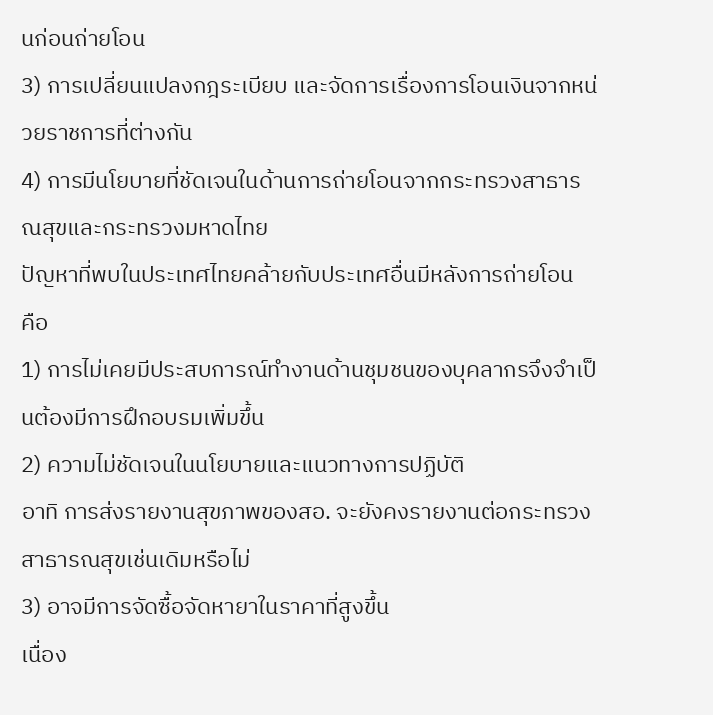นก่อนถ่ายโอน
3) การเปลี่ยนแปลงกฎระเบียบ และจัดการเรื่องการโอนเงินจากหน่วยราชการที่ต่างกัน
4) การมีนโยบายที่ชัดเจนในด้านการถ่ายโอนจากกระทรวงสาธารณสุขและกระทรวงมหาดไทย
ปัญหาที่พบในประเทศไทยคล้ายกับประเทศอื่นมีหลังการถ่ายโอน
คือ
1) การไม่เคยมีประสบการณ์ทำงานด้านชุมชนของบุคลากรจึงจำเป็นต้องมีการฝึกอบรมเพิ่มขึ้น
2) ความไม่ชัดเจนในนโยบายและแนวทางการปฏิบัติ
อาทิ การส่งรายงานสุขภาพของสอ. จะยังคงรายงานต่อกระทรวงสาธารณสุขเช่นเดิมหรือไม่
3) อาจมีการจัดซื้อจัดหายาในราคาที่สูงขึ้น
เนื่อง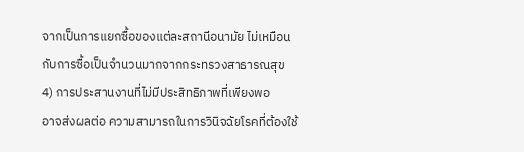จากเป็นการแยกซื้อของแต่ละสถานีอนามัย ไม่เหมือนกับการซื้อเป็นจำนวนมากจากกระทรวงสาธารณสุข
4) การประสานงานที่ไม่มีประสิทธิภาพที่เพียงพอ
อาจส่งผลต่อ ความสามารถในการวินิจฉัยโรคที่ต้องใช้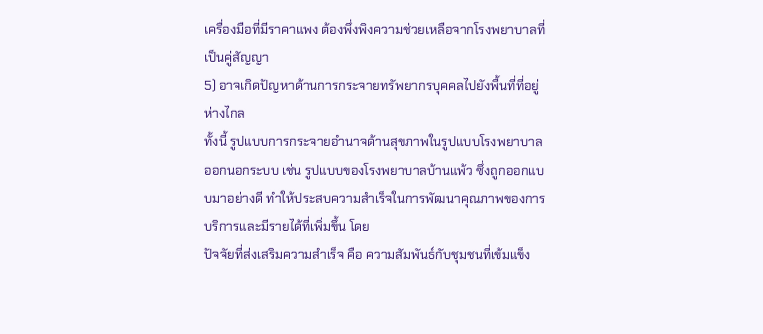เครื่องมือที่มีราคาแพง ต้องพึ่งพิงความช่วยเหลือจากโรงพยาบาลที่เป็นคู่สัญญา
5) อาจเกิดปัญหาด้านการกระจายทรัพยากรบุคคลไปยังพื้นที่ที่อยู่ห่างไกล
ทั้งนี้ รูปแบบการกระจายอำนาจด้านสุขภาพในรูปแบบโรงพยาบาลออกนอกระบบ เช่น รูปแบบของโรงพยาบาลบ้านแพ้ว ซึ่งถูกออกแบบมาอย่างดี ทำให้ประสบความสำเร็จในการพัฒนาคุณภาพของการบริการและมีรายได้ที่เพิ่มขึ้น โดย
ปัจจัยที่ส่งเสริมความสำเร็จ คือ ความสัมพันธ์กับชุมชนที่เข้มแข็ง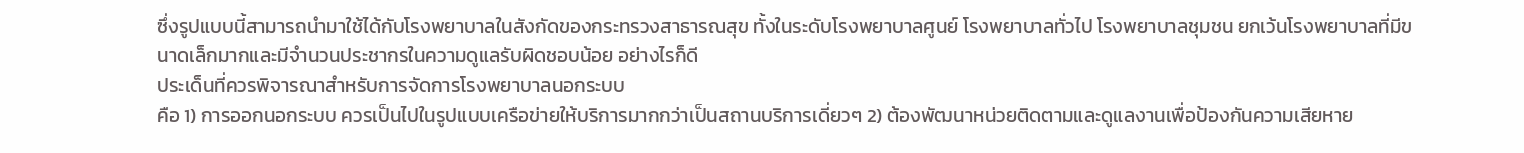ซึ่งรูปแบบนี้สามารถนำมาใช้ได้กับโรงพยาบาลในสังกัดของกระทรวงสาธารณสุข ทั้งในระดับโรงพยาบาลศูนย์ โรงพยาบาลทั่วไป โรงพยาบาลชุมชน ยกเว้นโรงพยาบาลที่มีขนาดเล็กมากและมีจำนวนประชากรในความดูแลรับผิดชอบน้อย อย่างไรก็ดี
ประเด็นที่ควรพิจารณาสำหรับการจัดการโรงพยาบาลนอกระบบ
คือ 1) การออกนอกระบบ ควรเป็นไปในรูปแบบเครือข่ายให้บริการมากกว่าเป็นสถานบริการเดี่ยวๆ 2) ต้องพัฒนาหน่วยติดตามและดูแลงานเพื่อป้องกันความเสียหาย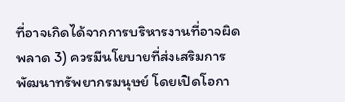ที่อาจเกิดได้จากการบริหารงานที่อาจผิดพลาด 3) ควรมีนโยบายที่ส่งเสริมการพัฒนาทรัพยากรมนุษย์ โดยเปิดโอกา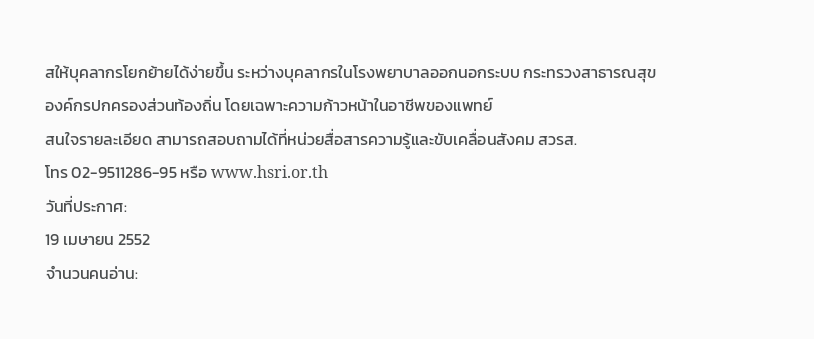สให้บุคลากรโยกย้ายได้ง่ายขึ้น ระหว่างบุคลากรในโรงพยาบาลออกนอกระบบ กระทรวงสาธารณสุข องค์กรปกครองส่วนท้องถิ่น โดยเฉพาะความก้าวหน้าในอาชีพของแพทย์
สนใจรายละเอียด สามารถสอบถามได้ที่หน่วยสื่อสารความรู้และขับเคลื่อนสังคม สวรส.
โทร 02-9511286-95 หรือ www.hsri.or.th
วันที่ประกาศ:
19 เมษายน 2552
จำนวนคนอ่าน: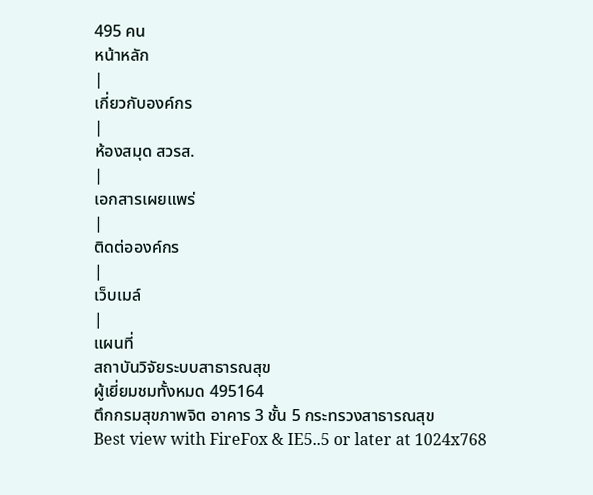495 คน
หน้าหลัก
|
เกี่ยวกับองค์กร
|
ห้องสมุด สวรส.
|
เอกสารเผยแพร่
|
ติดต่อองค์กร
|
เว็บเมล์
|
แผนที่
สถาบันวิจัยระบบสาธารณสุข
ผู้เยี่ยมชมทั้งหมด 495164
ตึกกรมสุขภาพจิต อาคาร 3 ชั้น 5 กระทรวงสาธารณสุข
Best view with FireFox & IE5..5 or later at 1024x768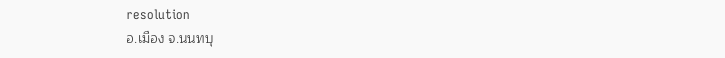resolution
อ.เมือง จ.นนทบุ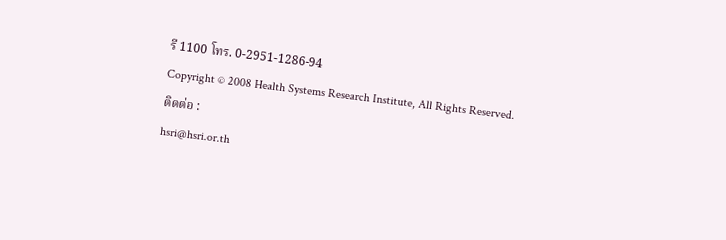รี 1100 โทร. 0-2951-1286-94
Copyright © 2008 Health Systems Research Institute, All Rights Reserved.
ติดต่อ :
hsri@hsri.or.th